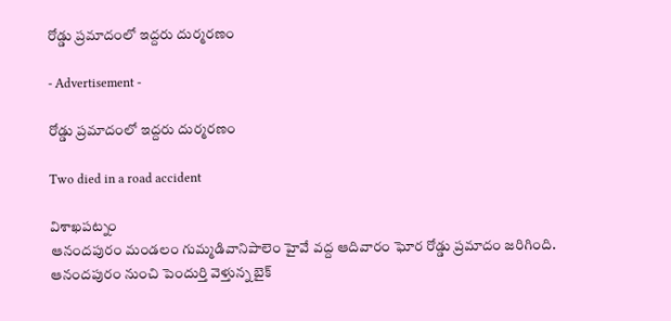రోడ్డు ప్రమాదంలో ఇద్దరు దుర్మరణం

- Advertisement -

రోడ్డు ప్రమాదంలో ఇద్దరు దుర్మరణం

Two died in a road accident

విశాఖపట్నం
ఆనందపురం మండలం గుమ్మడివానిపాలెం హైవే వద్ద ఆదివారం ఘోర రోడ్డు ప్రమాదం జరిగింది. ఆనందపురం నుంచి పెందుర్తి వెళ్తున్న బైక్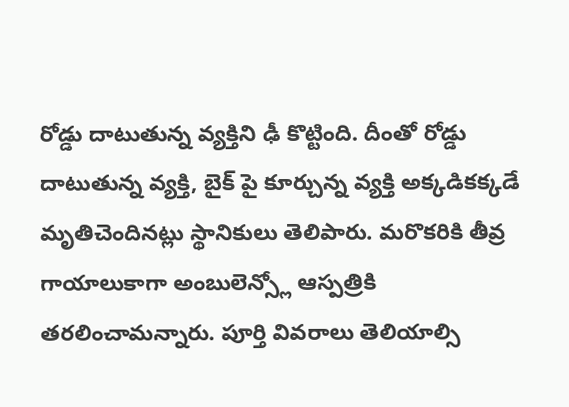రోడ్డు దాటుతున్న వ్యక్తిని ఢీ కొట్టింది. దీంతో రోడ్డు దాటుతున్న వ్యక్తి, బైక్ పై కూర్చున్న వ్యక్తి అక్కడికక్కడే మృతిచెందినట్లు స్థానికులు తెలిపారు. మరొకరికి తీవ్ర గాయాలుకాగా అంబులెన్స్లో ఆస్పత్రికి తరలించామన్నారు. పూర్తి వివరాలు తెలియాల్సి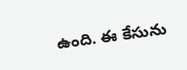ఉంది. ఈ కేసును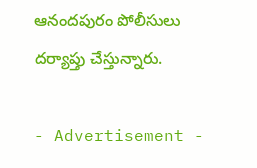ఆనందపురం పోలీసులు దర్యాప్తు చేస్తున్నారు.

- Advertisement -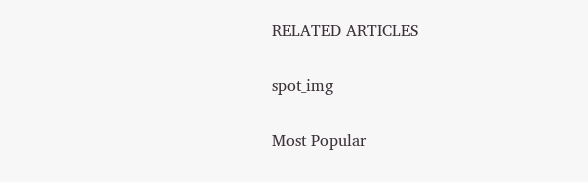RELATED ARTICLES

spot_img

Most Popular